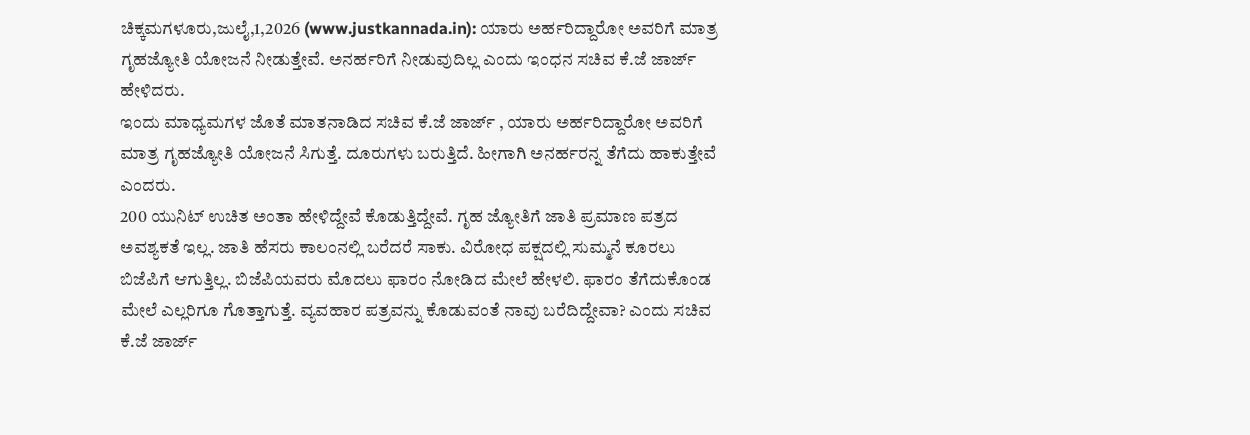ಚಿಕ್ಕಮಗಳೂರು,ಜುಲೈ,1,2026 (www.justkannada.in): ಯಾರು ಅರ್ಹರಿದ್ದಾರೋ ಅವರಿಗೆ ಮಾತ್ರ ಗೃಹಜ್ಯೋತಿ ಯೋಜನೆ ನೀಡುತ್ತೇವೆ. ಅನರ್ಹರಿಗೆ ನೀಡುವುದಿಲ್ಲ ಎಂದು ಇಂಧನ ಸಚಿವ ಕೆ.ಜೆ ಜಾರ್ಜ್ ಹೇಳಿದರು.
ಇಂದು ಮಾಧ್ಯಮಗಳ ಜೊತೆ ಮಾತನಾಡಿದ ಸಚಿವ ಕೆ.ಜೆ ಜಾರ್ಜ್ , ಯಾರು ಅರ್ಹರಿದ್ದಾರೋ ಅವರಿಗೆ ಮಾತ್ರ ಗೃಹಜ್ಯೋತಿ ಯೋಜನೆ ಸಿಗುತ್ತೆ. ದೂರುಗಳು ಬರುತ್ತಿದೆ. ಹೀಗಾಗಿ ಅನರ್ಹರನ್ನ ತೆಗೆದು ಹಾಕುತ್ತೇವೆ ಎಂದರು.
200 ಯುನಿಟ್ ಉಚಿತ ಅಂತಾ ಹೇಳಿದ್ದೇವೆ ಕೊಡುತ್ತಿದ್ದೇವೆ. ಗೃಹ ಜ್ಯೋತಿಗೆ ಜಾತಿ ಪ್ರಮಾಣ ಪತ್ರದ ಅವಶ್ಯಕತೆ ಇಲ್ಲ. ಜಾತಿ ಹೆಸರು ಕಾಲಂನಲ್ಲಿ ಬರೆದರೆ ಸಾಕು. ವಿರೋಧ ಪಕ್ಷದಲ್ಲಿ ಸುಮ್ಮನೆ ಕೂರಲು ಬಿಜೆಪಿಗೆ ಆಗುತ್ತಿಲ್ಲ. ಬಿಜೆಪಿಯವರು ಮೊದಲು ಫಾರಂ ನೋಡಿದ ಮೇಲೆ ಹೇಳಲಿ. ಫಾರಂ ತೆಗೆದುಕೊಂಡ ಮೇಲೆ ಎಲ್ಲರಿಗೂ ಗೊತ್ತಾಗುತ್ತೆ. ವ್ಯವಹಾರ ಪತ್ರವನ್ನು ಕೊಡುವಂತೆ ನಾವು ಬರೆದಿದ್ದೇವಾ? ಎಂದು ಸಚಿವ ಕೆ.ಜೆ ಜಾರ್ಜ್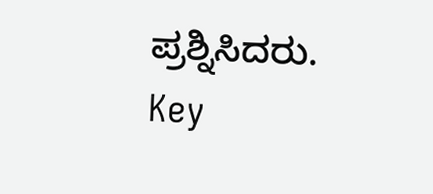ಪ್ರಶ್ನಿಸಿದರು.
Key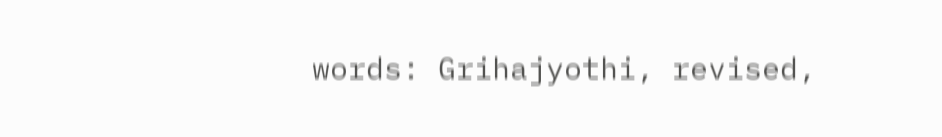words: Grihajyothi, revised,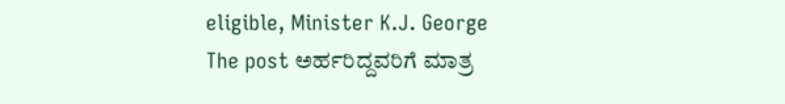eligible, Minister K.J. George
The post ಅರ್ಹರಿದ್ದವರಿಗೆ ಮಾತ್ರ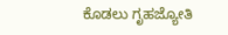ಕೊಡಲು ಗೃಹಜ್ಯೋತಿ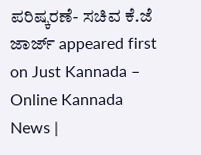ಪರಿಷ್ಕರಣೆ- ಸಚಿವ ಕೆ.ಜೆ ಜಾರ್ಜ್ appeared first on Just Kannada – Online Kannada News |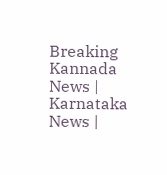Breaking Kannada News | Karnataka News |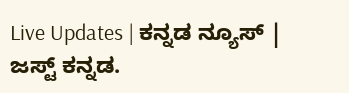Live Updates | ಕನ್ನಡ ನ್ಯೂಸ್ | ಜಸ್ಟ್ ಕನ್ನಡ.